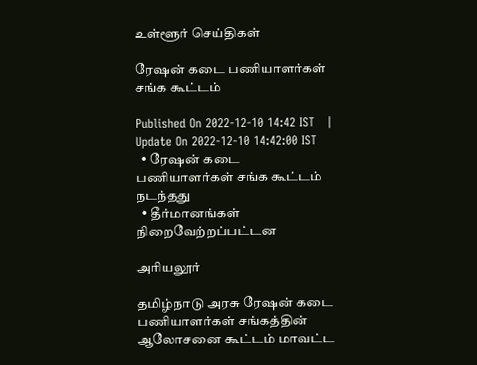உள்ளூர் செய்திகள்

ரேஷன் கடை பணியாளர்கள் சங்க கூட்டம்

Published On 2022-12-10 14:42 IST   |   Update On 2022-12-10 14:42:00 IST
  • ரேஷன் கடை பணியாளர்கள் சங்க கூட்டம் நடந்தது
  • தீர்மானங்கள் நிறைவேற்றப்பட்டன

அரியலூர்

தமிழ்நாடு அரசு ரேஷன் கடை பணியாளர்கள் சங்கத்தின் ஆலோசனை கூட்டம் மாவட்ட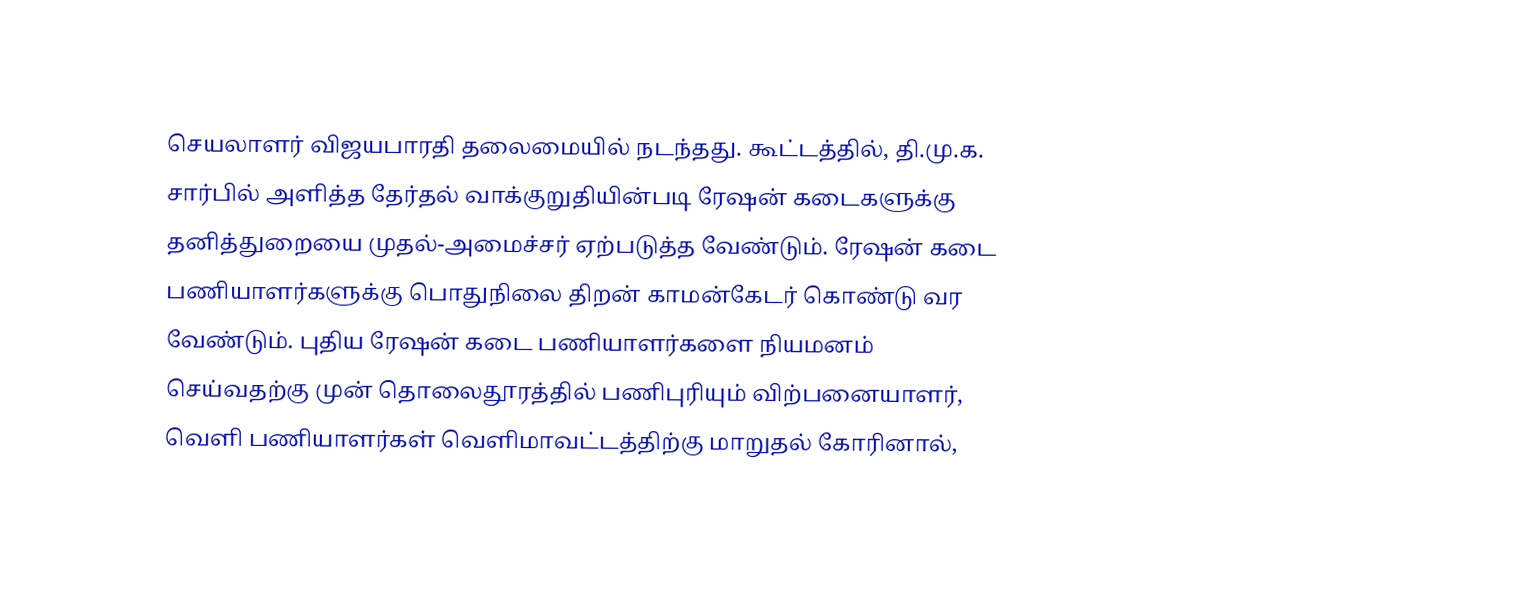செயலாளர் விஜயபாரதி தலைமையில் நடந்தது. கூட்டத்தில், தி.மு.க. சார்பில் அளித்த தேர்தல் வாக்குறுதியின்படி ரேஷன் கடைகளுக்கு தனித்துறையை முதல்-அமைச்சர் ஏற்படுத்த வேண்டும். ரேஷன் கடை பணியாளர்களுக்கு பொதுநிலை திறன் காமன்கேடர் கொண்டு வர வேண்டும். புதிய ரேஷன் கடை பணியாளர்களை நியமனம் செய்வதற்கு முன் தொலைதூரத்தில் பணிபுரியும் விற்பனையாளர், வெளி பணியாளர்கள் வெளிமாவட்டத்திற்கு மாறுதல் கோரினால்,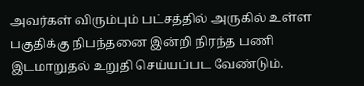அவர்கள் விரும்பும் பட்சத்தில் அருகில் உள்ள பகுதிக்கு நிபந்தனை இன்றி நிரந்த பணி இடமாறுதல் உறுதி செய்யப்பட வேண்டும்.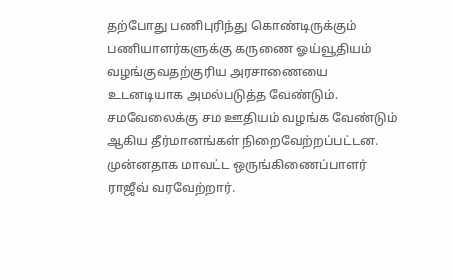தற்போது பணிபுரிந்து கொண்டிருக்கும் பணியாளர்களுக்கு கருணை ஓய்வூதியம் வழங்குவதற்குரிய அரசாணையை உடனடியாக அமல்படுத்த வேண்டும். சமவேலைக்கு சம ஊதியம் வழங்க வேண்டும் ஆகிய தீர்மானங்கள் நிறைவேற்றப்பட்டன. முன்னதாக மாவட்ட ஒருங்கிணைப்பாளர் ராஜீவ் வரவேற்றார்.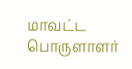மாவட்ட பொருளாளர்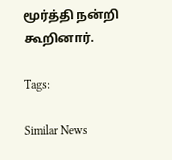மூர்த்தி நன்றி கூறினார்.

Tags:

Similar News